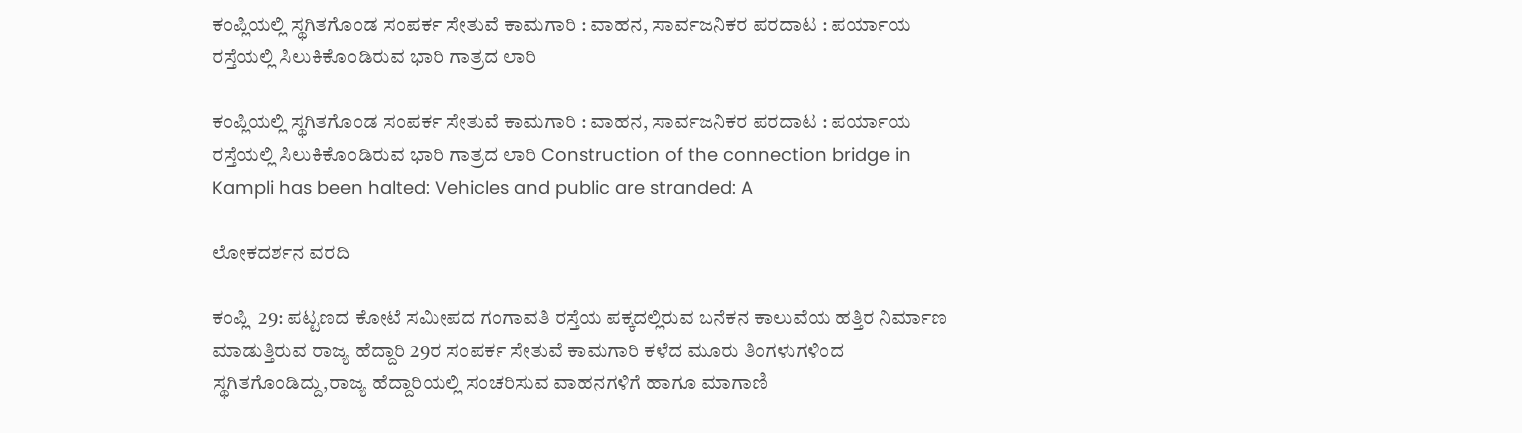ಕಂಪ್ಲಿಯಲ್ಲಿ ಸ್ಥಗಿತಗೊಂಡ ಸಂಪರ್ಕ ಸೇತುವೆ ಕಾಮಗಾರಿ : ವಾಹನ, ಸಾರ್ವಜನಿಕರ ಪರದಾಟ : ಪರ್ಯಾಯ ರಸ್ತೆಯಲ್ಲಿ ಸಿಲುಕಿಕೊಂಡಿರುವ ಭಾರಿ ಗಾತ್ರದ ಲಾರಿ

ಕಂಪ್ಲಿಯಲ್ಲಿ ಸ್ಥಗಿತಗೊಂಡ ಸಂಪರ್ಕ ಸೇತುವೆ ಕಾಮಗಾರಿ : ವಾಹನ, ಸಾರ್ವಜನಿಕರ ಪರದಾಟ : ಪರ್ಯಾಯ ರಸ್ತೆಯಲ್ಲಿ ಸಿಲುಕಿಕೊಂಡಿರುವ ಭಾರಿ ಗಾತ್ರದ ಲಾರಿ Construction of the connection bridge in Kampli has been halted: Vehicles and public are stranded: A

ಲೋಕದರ್ಶನ ವರದಿ

ಕಂಪ್ಲಿ  29: ಪಟ್ಟಣದ ಕೋಟೆ ಸಮೀಪದ ಗಂಗಾವತಿ ರಸ್ತೆಯ ಪಕ್ಕದಲ್ಲಿರುವ ಬನೆಕನ ಕಾಲುವೆಯ ಹತ್ತಿರ ನಿರ್ಮಾಣ ಮಾಡುತ್ತಿರುವ ರಾಜ್ಯ ಹೆದ್ದಾರಿ 29ರ ಸಂಪರ್ಕ ಸೇತುವೆ ಕಾಮಗಾರಿ ಕಳೆದ ಮೂರು ತಿಂಗಳುಗಳಿಂದ ಸ್ಥಗಿತಗೊಂಡಿದ್ದು,ರಾಜ್ಯ ಹೆದ್ದಾರಿಯಲ್ಲಿ ಸಂಚರಿಸುವ ವಾಹನಗಳಿಗೆ ಹಾಗೂ ಮಾಗಾಣಿ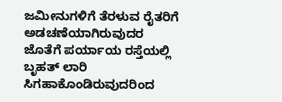ಜಮೀನುಗಳಿಗೆ ತೆರಳುವ ರೈತರಿಗೆ ಅಡಚಣೆಯಾಗಿರುವುದರ ಜೊತೆಗೆ ಪರ್ಯಾಯ ರಸ್ತೆಯಲ್ಲಿ ಬೃಹತ್ ಲಾರಿ ಸಿಗಹಾಕೊಂಡಿರುವುದರಿಂದ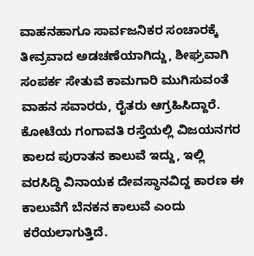ವಾಹನಹಾಗೂ ಸಾರ್ವಜನಿಕರ ಸಂಚಾರಕ್ಕೆ ತೀವ್ರವಾದ ಅಡಚಣೆಯಾಗಿದ್ದು, ಶೀಘ್ರವಾಗಿ ಸಂಪರ್ಕ ಸೇತುವೆ ಕಾಮಗಾರಿ ಮುಗಿಸುವಂತೆ ವಾಹನ ಸವಾರರು, ರೈತರು ಆಗ್ರಹಿಸಿದ್ದಾರೆ. ಕೋಟೆಯ ಗಂಗಾವತಿ ರಸ್ತೆಯಲ್ಲಿ ವಿಜಯನಗರ ಕಾಲದ ಪುರಾತನ ಕಾಲುವೆ ಇದ್ದು, ಇಲ್ಲಿ ವರಸಿದ್ಧಿ ವಿನಾಯಕ ದೇವಸ್ಥಾನವಿದ್ದ ಕಾರಣ ಈ ಕಾಲುವೆಗೆ ಬೆನಕನ ಕಾಲುವೆ ಎಂದು ಕರೆಯಲಾಗುತ್ತಿದೆ.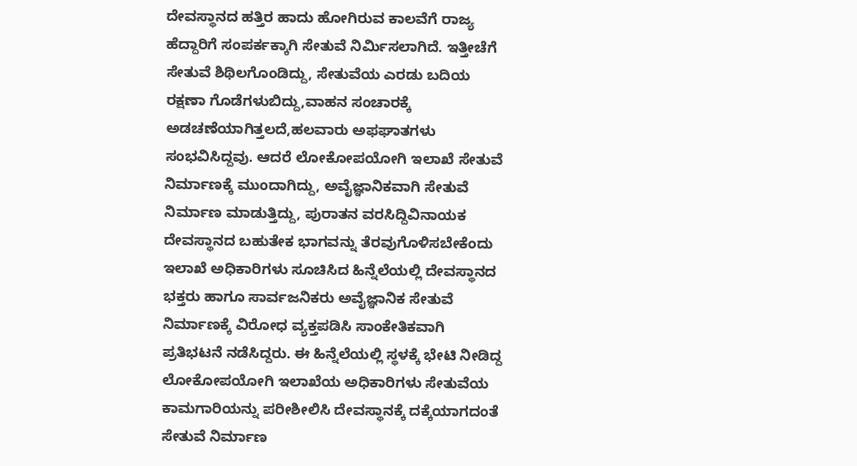ದೇವಸ್ಥಾನದ ಹತ್ತಿರ ಹಾದು ಹೋಗಿರುವ ಕಾಲವೆಗೆ ರಾಜ್ಯ ಹೆದ್ದಾರಿಗೆ ಸಂಪರ್ಕಕ್ಕಾಗಿ ಸೇತುವೆ ನಿರ್ಮಿಸಲಾಗಿದೆ. ಇತ್ತೀಚೆಗೆ ಸೇತುವೆ ಶಿಥಿಲಗೊಂಡಿದ್ದು, ಸೇತುವೆಯ ಎರಡು ಬದಿಯ ರಕ್ಷಣಾ ಗೊಡೆಗಳುಬಿದ್ದು,ವಾಹನ ಸಂಚಾರಕ್ಕೆ ಅಡಚಣೆಯಾಗಿತ್ತಲದೆ,ಹಲವಾರು ಅಫಘಾತಗಳು ಸಂಭವಿಸಿದ್ದವು. ಆದರೆ ಲೋಕೋಪಯೋಗಿ ಇಲಾಖೆ ಸೇತುವೆ ನಿರ್ಮಾಣಕ್ಕೆ ಮುಂದಾಗಿದ್ದು, ಅವೈಜ್ಞಾನಿಕವಾಗಿ ಸೇತುವೆ ನಿರ್ಮಾಣ ಮಾಡುತ್ತಿದ್ದು, ಪುರಾತನ ವರಸಿದ್ದಿವಿನಾಯಕ ದೇವಸ್ಥಾನದ ಬಹುತೇಕ ಭಾಗವನ್ನು ತೆರವುಗೊಳಿಸಬೇಕೆಂದು ಇಲಾಖೆ ಅಧಿಕಾರಿಗಳು ಸೂಚಿಸಿದ ಹಿನ್ನೆಲೆಯಲ್ಲಿ ದೇವಸ್ಥಾನದ ಭಕ್ತರು ಹಾಗೂ ಸಾರ್ವಜನಿಕರು ಅವೈಜ್ಞಾನಿಕ ಸೇತುವೆ ನಿರ್ಮಾಣಕ್ಕೆ ವಿರೋಧ ವ್ಯಕ್ತಪಡಿಸಿ ಸಾಂಕೇತಿಕವಾಗಿ ಪ್ರತಿಭಟನೆ ನಡೆಸಿದ್ದರು. ಈ ಹಿನ್ನೆಲೆಯಲ್ಲಿ ಸ್ಥಳಕ್ಕೆ ಭೇಟಿ ನೀಡಿದ್ದ ಲೋಕೋಪಯೋಗಿ ಇಲಾಖೆಯ ಅಧಿಕಾರಿಗಳು ಸೇತುವೆಯ ಕಾಮಗಾರಿಯನ್ನು ಪರೀಶೀಲಿಸಿ ದೇವಸ್ಥಾನಕ್ಕೆ ದಕ್ಕೆಯಾಗದಂತೆ ಸೇತುವೆ ನಿರ್ಮಾಣ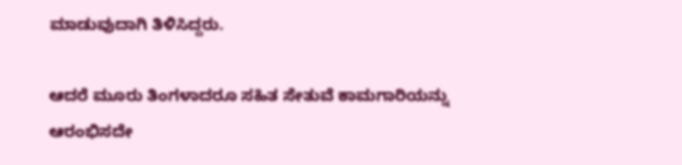ಮಾಡುವುದಾಗಿ ತಿಳಿಸಿದ್ದರು.

ಆದರೆ ಮೂರು ತಿಂಗಳಾದರೂ ಸಹಿತ ಸೇತುವೆ ಕಾಮಗಾರಿಯನ್ನು ಆರಂಭಿಸದೇ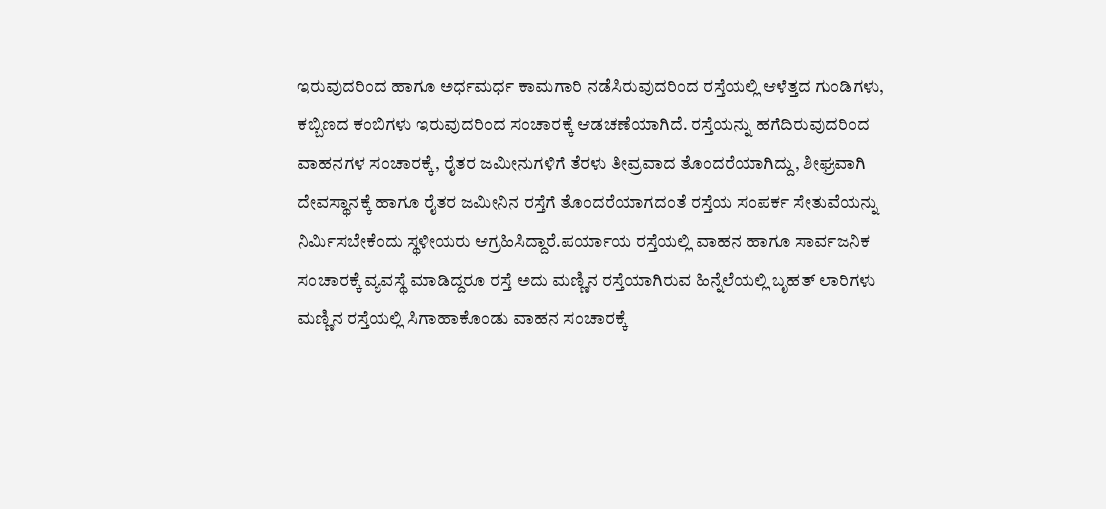ಇರುವುದರಿಂದ ಹಾಗೂ ಅರ್ಧಮರ್ಧ ಕಾಮಗಾರಿ ನಡೆಸಿರುವುದರಿಂದ ರಸ್ತೆಯಲ್ಲಿ ಆಳೆತ್ತದ ಗುಂಡಿಗಳು, ಕಬ್ಬಿಣದ ಕಂಬಿಗಳು ಇರುವುದರಿಂದ ಸಂಚಾರಕ್ಕೆ ಆಡಚಣೆಯಾಗಿದೆ. ರಸ್ತೆಯನ್ನು ಹಗೆದಿರುವುದರಿಂದ ವಾಹನಗಳ ಸಂಚಾರಕ್ಕೆ, ರೈತರ ಜಮೀನುಗಳಿಗೆ ತೆರಳು ತೀವ್ರವಾದ ತೊಂದರೆಯಾಗಿದ್ದು, ಶೀಘ್ರವಾಗಿ ದೇವಸ್ಥಾನಕ್ಕೆ ಹಾಗೂ ರೈತರ ಜಮೀನಿನ ರಸ್ತೆಗೆ ತೊಂದರೆಯಾಗದಂತೆ ರಸ್ತೆಯ ಸಂಪರ್ಕ ಸೇತುವೆಯನ್ನು ನಿರ್ಮಿಸಬೇಕೆಂದು ಸ್ಥಳೀಯರು ಆಗ್ರಹಿಸಿದ್ದಾರೆ.ಪರ್ಯಾಯ ರಸ್ತೆಯಲ್ಲಿ ವಾಹನ ಹಾಗೂ ಸಾರ್ವಜನಿಕ ಸಂಚಾರಕ್ಕೆ ವ್ಯವಸ್ಥೆ ಮಾಡಿದ್ದರೂ ರಸ್ತೆ ಅದು ಮಣ್ಣಿನ ರಸ್ತೆಯಾಗಿರುವ ಹಿನ್ನೆಲೆಯಲ್ಲಿ ಬೃಹತ್ ಲಾರಿಗಳು ಮಣ್ಣಿನ ರಸ್ತೆಯಲ್ಲಿ ಸಿಗಾಹಾಕೊಂಡು ವಾಹನ ಸಂಚಾರಕ್ಕೆ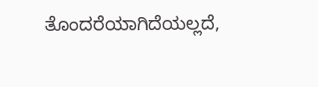ತೊಂದರೆಯಾಗಿದೆಯಲ್ಲದೆ,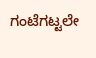ಗಂಟೆಗಟ್ಟಲೇ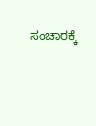ಸಂಚಾರಕ್ಕೆ